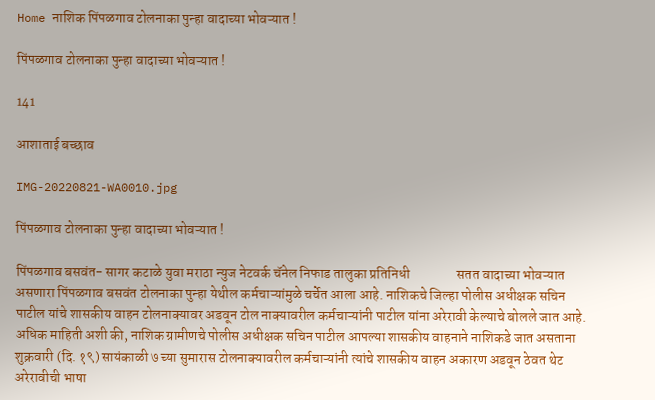Home नाशिक पिंपळगाव टोलनाका पुन्हा वादाच्या भोवऱ्यात !

पिंपळगाव टोलनाका पुन्हा वादाच्या भोवऱ्यात !

141

आशाताई बच्छाव

IMG-20220821-WA0010.jpg

पिंपळगाव टोलनाका पुन्हा वादाच्या भोवऱ्यात !

पिंपळगाव बसवंत- सागर कटाळे युवा मराठा न्युज नेटवर्क चॅनेल निफाड तालुका प्रतिनिधी                 सतत वादाच्या भोवऱ्यात असणारा पिंपळगाव बसवंत टोलनाका पुन्हा येथील कर्मचाऱ्यांमुळे चर्चेत आला आहे. नाशिकचे जिल्हा पोलीस अधीक्षक सचिन पाटील यांचे शासकीय वाहन टोलनाक्यावर अडवून टोल नाक्यावरील कर्मचाऱ्यांनी पाटील यांना अरेरावी केल्याचे बोलले जात आहे.
अधिक माहिती अशी की, नाशिक ग्रामीणचे पोलीस अधीक्षक सचिन पाटील आपल्या शासकीय वाहनाने नाशिकडे जात असताना शुक्रवारी (दि. १९) सायंकाळी ७ च्या सुमारास टोलनाक्यावरील कर्मचाऱ्यांनी त्यांचे शासकीय वाहन अकारण अडवून ठेवत थेट अरेरावीची भाषा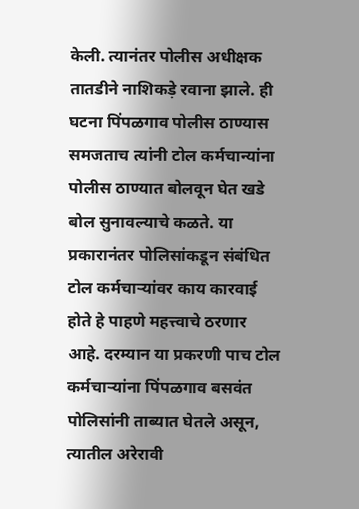केली. त्यानंतर पोलीस अधीक्षक तातडीने नाशिकड़े रवाना झाले. ही घटना पिंपळगाव पोलीस ठाण्यास समजताच त्यांनी टोल कर्मचान्यांना पोलीस ठाण्यात बोलवून घेत खडे बोल सुनावल्याचे कळते. या प्रकारानंतर पोलिसांकडून संबंधित टोल कर्मचाऱ्यांवर काय कारवाई होते हे पाहणे महत्त्वाचे ठरणार आहे. दरम्यान या प्रकरणी पाच टोल कर्मचाऱ्यांना पिंपळगाव बसवंत पोलिसांनी ताब्यात घेतले असून, त्यातील अरेरावी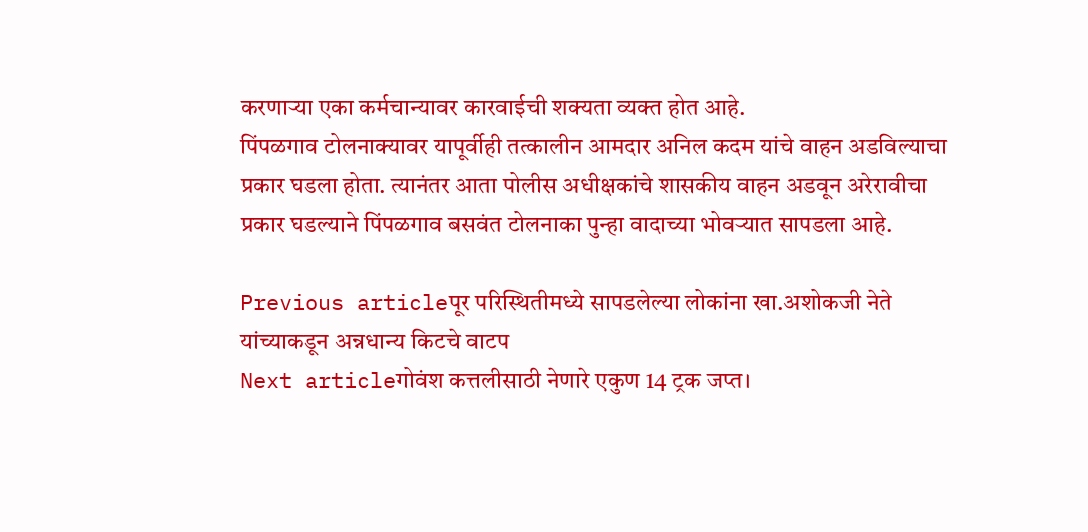करणाऱ्या एका कर्मचान्यावर कारवाईची शक्यता व्यक्त होत आहे.
पिंपळगाव टोलनाक्यावर यापूर्वीही तत्कालीन आमदार अनिल कदम यांचे वाहन अडविल्याचा प्रकार घडला होता. त्यानंतर आता पोलीस अधीक्षकांचे शासकीय वाहन अडवून अरेरावीचा प्रकार घडल्याने पिंपळगाव बसवंत टोलनाका पुन्हा वादाच्या भोवऱ्यात सापडला आहे.

Previous articleपूर परिस्थितीमध्ये सापडलेल्या लोकांना खा.अशोकजी नेते यांच्याकडून अन्नधान्य किटचे वाटप
Next articleगोवंश कत्तलीसाठी नेणारे एकुण 14 ट्रक जप्त।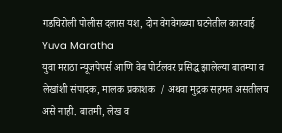गडचिरोली पोलीस दलास यश, दोन वेगवेगळ्या घटनेतील कारवाई
Yuva Maratha
युवा मराठा न्यूजपेपर्स आणि वेब पोर्टलवर प्रसिद्ध झालेल्या बातम्या व लेखांशी संपादक, मालक प्रकाशक  / अथवा मुद्रक सहमत असतीलच असे नाही. बातमी, लेख व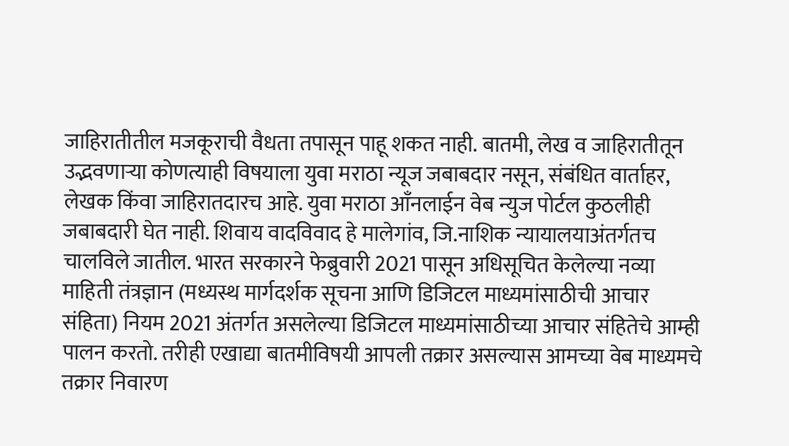जाहिरातीतील मजकूराची वैधता तपासून पाहू शकत नाही. बातमी, लेख व जाहिरातीतून उद्भवणाऱ्या कोणत्याही विषयाला युवा मराठा न्यूज जबाबदार नसून, संबंधित वार्ताहर, लेखक किंवा जाहिरातदारच आहे. युवा मराठा आँनलाईन वेब न्युज पोर्टल कुठलीही जबाबदारी घेत नाही. शिवाय वादविवाद हे मालेगांव, जि.नाशिक न्यायालयाअंतर्गतच चालविले जातील. भारत सरकारने फेब्रुवारी 2021 पासून अधिसूचित केलेल्या नव्या माहिती तंत्रज्ञान (मध्यस्थ मार्गदर्शक सूचना आणि डिजिटल माध्यमांसाठीची आचार संहिता) नियम 2021 अंतर्गत असलेल्या डिजिटल माध्यमांसाठीच्या आचार संहितेचे आम्ही पालन करतो. तरीही एखाद्या बातमीविषयी आपली तक्रार असल्यास आमच्या वेब माध्यमचे तक्रार निवारण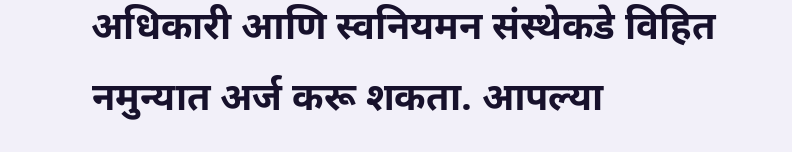अधिकारी आणि स्वनियमन संस्थेकडे विहित नमुन्यात अर्ज करू शकता. आपल्या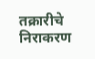तक्रारीचे निराकरण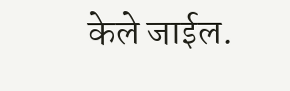केले जाईल.